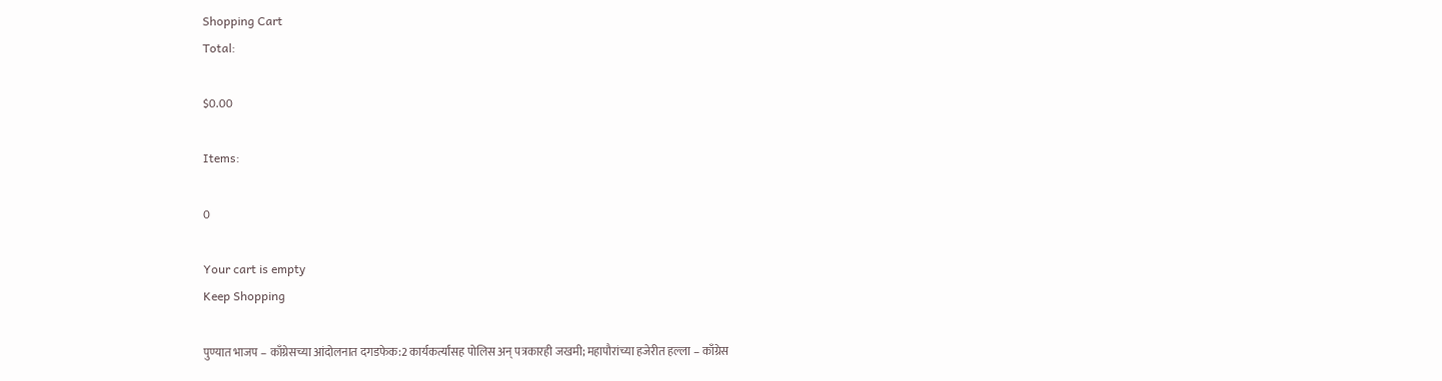Shopping Cart
Total:

$0.00

Items:

0

Your cart is empty
Keep Shopping

पुण्यात भाजप – काँग्रेसच्या आंदोलनात दगडफेक:2 कार्यकर्त्यांसह पोलिस अन् पत्रकारही जखमी; महापौरांच्या हजेरीत हल्ला – काँग्रेस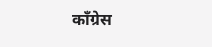काँग्रेस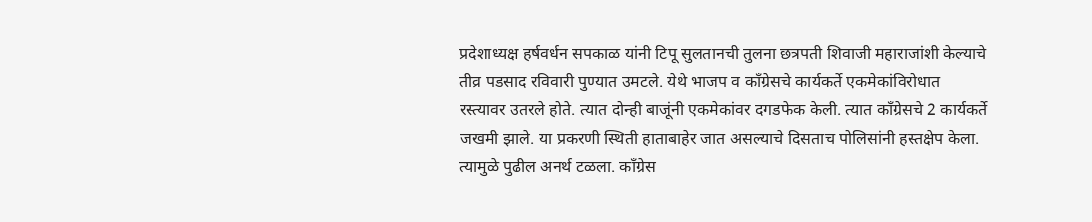प्रदेशाध्यक्ष हर्षवर्धन सपकाळ यांनी टिपू सुलतानची तुलना छत्रपती शिवाजी महाराजांशी केल्याचे तीव्र पडसाद रविवारी पुण्यात उमटले. येथे भाजप व काँग्रेसचे कार्यकर्ते एकमेकांविरोधात रस्त्यावर उतरले होते. त्यात दोन्ही बाजूंनी एकमेकांवर दगडफेक केली. त्यात काँग्रेसचे 2 कार्यकर्ते जखमी झाले. या प्रकरणी स्थिती हाताबाहेर जात असल्याचे दिसताच पोलिसांनी हस्तक्षेप केला. त्यामुळे पुढील अनर्थ टळला. काँग्रेस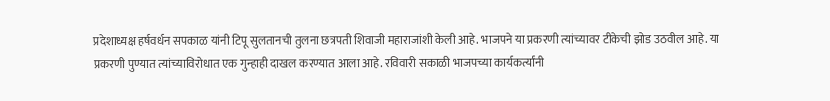प्रदेशाध्यक्ष हर्षवर्धन सपकाळ यांनी टिपू सुलतानची तुलना छत्रपती शिवाजी महाराजांशी केली आहे. भाजपने या प्रकरणी त्यांच्यावर टीकेची झोड उठवील आहे. या प्रकरणी पुण्यात त्यांच्याविरोधात एक गुन्हाही दाखल करण्यात आला आहे. रविवारी सकाळी भाजपच्या कार्यकर्त्यांनी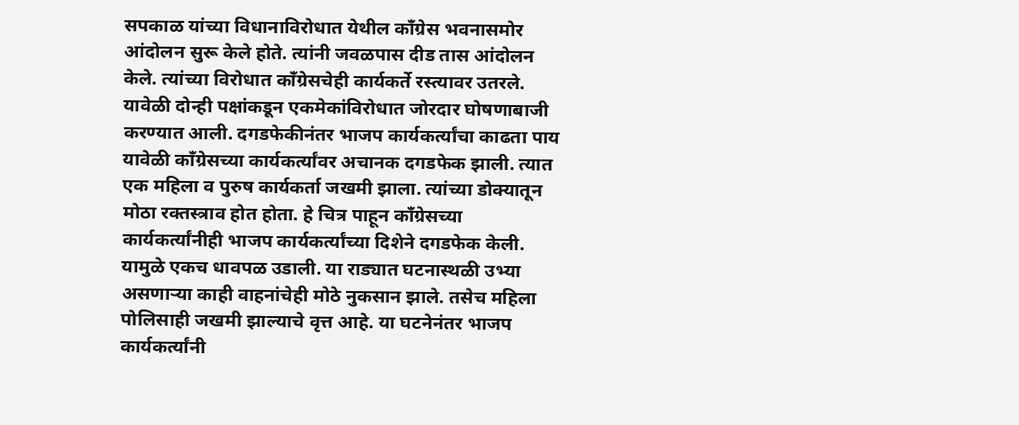सपकाळ यांच्या विधानाविरोधात येथील काँग्रेस भवनासमोर आंदोलन सुरू केले होते. त्यांनी जवळपास दीड तास आंदोलन केले. त्यांच्या विरोधात काँग्रेसचेही कार्यकर्ते रस्त्यावर उतरले. यावेळी दोन्ही पक्षांकडून एकमेकांविरोधात जोरदार घोषणाबाजी करण्यात आली. दगडफेकीनंतर भाजप कार्यकर्त्यांचा काढता पाय यावेळी काँग्रेसच्या कार्यकर्त्यांवर अचानक दगडफेक झाली. त्यात एक महिला व पुरुष कार्यकर्ता जखमी झाला. त्यांच्या डोक्यातून मोठा रक्तस्त्राव होत होता. हे चित्र पाहून काँग्रेसच्या कार्यकर्त्यांनीही भाजप कार्यकर्त्यांच्या दिशेने दगडफेक केली. यामुळे एकच धावपळ उडाली. या राड्यात घटनास्थळी उभ्या असणाऱ्या काही वाहनांचेही मोठे नुकसान झाले. तसेच महिला पोलिसाही जखमी झाल्याचे वृत्त आहे. या घटनेनंतर भाजप कार्यकर्त्यांनी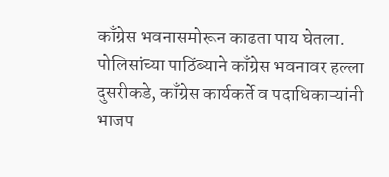काँग्रेस भवनासमोरून काढता पाय घेतला. पोलिसांच्या पाठिंब्याने काँग्रेस भवनावर हल्ला दुसरीकडे, काँग्रेस कार्यकर्ते व पदाधिकाऱ्यांनी भाजप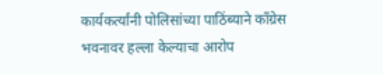कार्यकर्त्यांनी पोलिसांच्या पाठिंब्याने काँग्रेस भवनावर हल्ला केल्याचा आरोप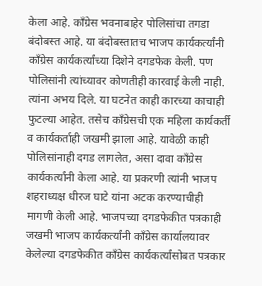केला आहे. काँग्रेस भवनाबाहेर पोलिसांचा तगडा बंदोबस्त आहे. या बंदोबस्तातच भाजप कार्यकर्त्यांनी काँग्रेस कार्यकर्त्यांच्या दिशेने दगडफेक केली. पण पोलिसांनी त्यांच्यावर कोणतीही कारवाई केली नाही. त्यांना अभय दिले. या घटनेत काही कारच्या काचाही फुटल्या आहेत. तसेच काँग्रेसची एक महिला कार्यकर्ती व कार्यकर्ताही जखमी झाला आहे. यावेळी काही पोलिसांनाही दगड लागलेत, असा दावा काँग्रेस कार्यकर्त्यांनी केला आहे. या प्रकरणी त्यांनी भाजप शहराध्यक्ष धीरज घाटे यांना अटक करण्याचीही मागणी केली आहे. भाजपच्या दगडफेकीत पत्रकाही जखमी भाजप कार्यकर्त्यांनी काँग्रेस कार्यालयावर केलेल्या दगडफेकीत काँग्रेस कार्यकर्त्यांसोबत पत्रकार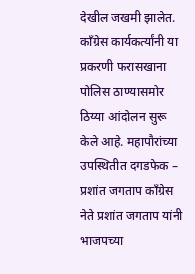देखील जखमी झालेत. काँग्रेस कार्यकर्त्यांनी या प्रकरणी फरासखाना पोलिस ठाण्यासमोर ठिय्या आंदोलन सुरू केले आहे. महापौरांच्या उपस्थितीत दगडफेक – प्रशांत जगताप काँग्रेस नेते प्रशांत जगताप यांनी भाजपच्या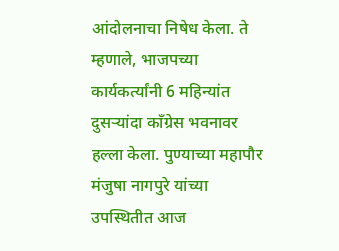आंदोलनाचा निषेध केला. ते म्हणाले, भाजपच्या कार्यकर्त्यांनी 6 महिन्यांत दुसऱ्यांदा काँग्रेस भवनावर हल्ला केला. पुण्याच्या महापौर मंजुषा नागपुरे यांच्या उपस्थितीत आज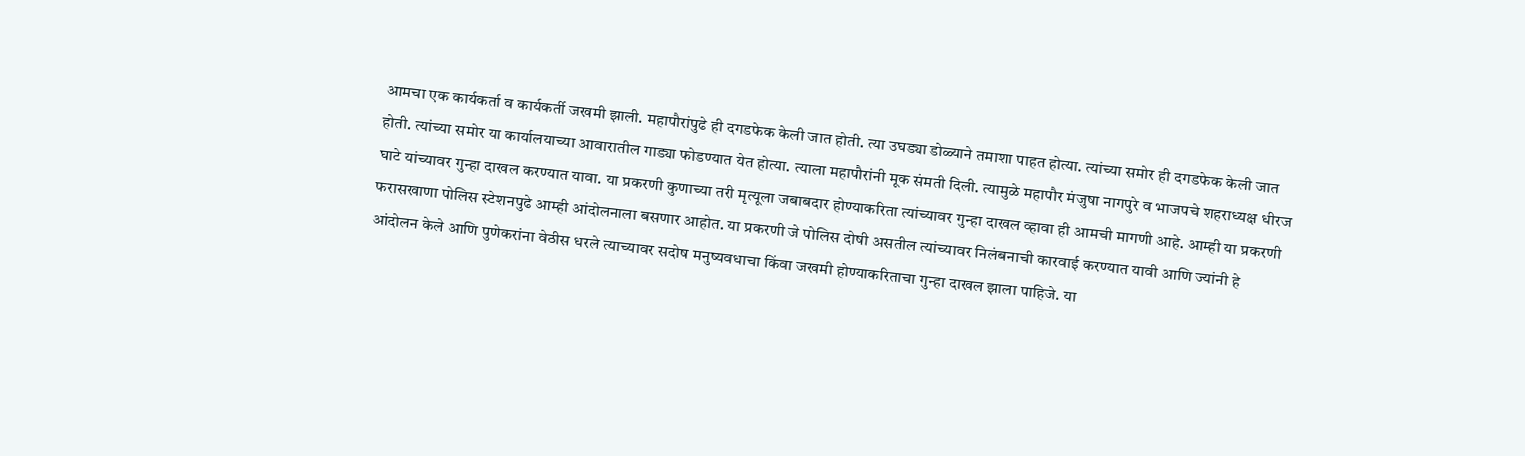आमचा एक कार्यकर्ता व कार्यकर्ती जखमी झाली. महापौरांपुढे ही दगडफेक केली जात होती. त्या उघड्या डोळ्याने तमाशा पाहत होत्या. त्यांच्या समोर ही दगडफेक केली जात होती. त्यांच्या समोर या कार्यालयाच्या आवारातील गाड्या फोडण्यात येत होत्या. त्याला महापौरांनी मूक संमती दिली. त्यामुळे महापौर मंजुषा नागपुरे व भाजपचे शहराध्यक्ष धीरज घाटे यांच्यावर गुन्हा दाखल करण्यात यावा. या प्रकरणी कुणाच्या तरी मृत्यूला जबाबदार होण्याकरिता त्यांच्यावर गुन्हा दाखल व्हावा ही आमची मागणी आहे. आम्ही या प्रकरणी फरासखाणा पोलिस स्टेशनपुढे आम्ही आंदोलनाला बसणार आहोत. या प्रकरणी जे पोलिस दोषी असतील त्यांच्यावर निलंबनाची कारवाई करण्यात यावी आणि ज्यांनी हे आंदोलन केले आणि पुणेकरांना वेठीस धरले त्याच्यावर सदोष मनुष्यवधाचा किंवा जखमी होण्याकरिताचा गुन्हा दाखल झाला पाहिजे. या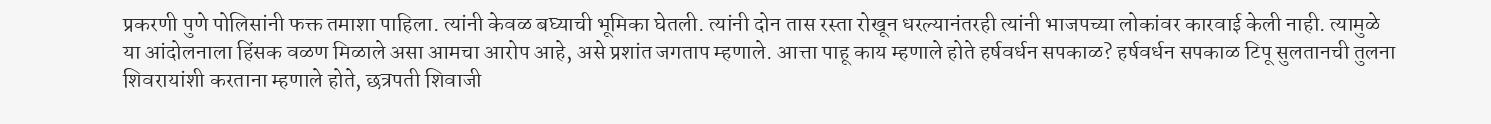प्रकरणी पुणे पोलिसांनी फक्त तमाशा पाहिला. त्यांनी केवळ बघ्याची भूमिका घेतली. त्यांनी दोन तास रस्ता रोखून धरल्यानंतरही त्यांनी भाजपच्या लोकांवर कारवाई केली नाही. त्यामुळे या आंदोलनाला हिंसक वळण मिळाले असा आमचा आरोप आहे, असे प्रशांत जगताप म्हणाले. आत्ता पाहू काय म्हणाले होते हर्षवर्धन सपकाळ? हर्षवर्धन सपकाळ टिपू सुलतानची तुलना शिवरायांशी करताना म्हणाले होते, छत्रपती शिवाजी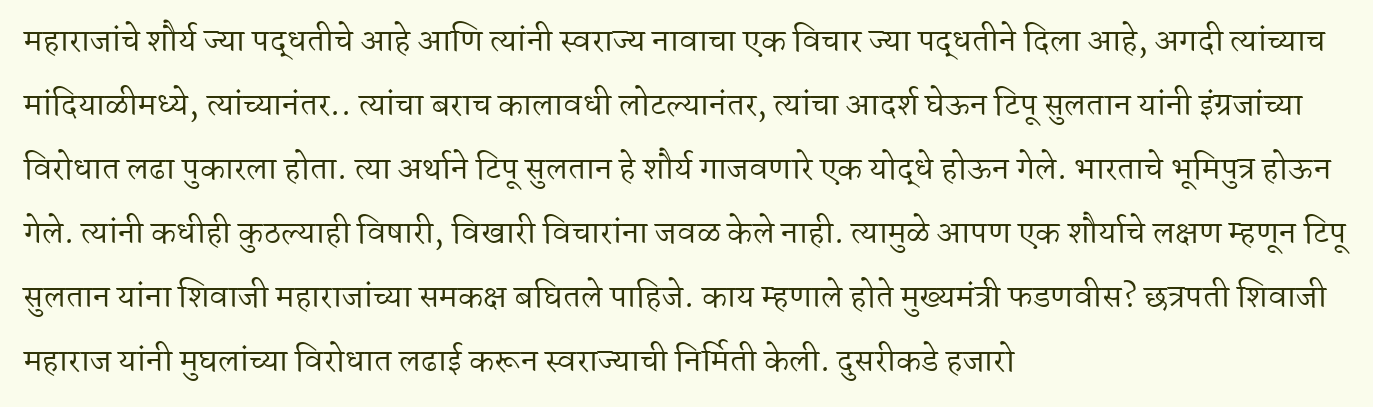महाराजांचे शौर्य ज्या पद्धतीचे आहे आणि त्यांनी स्वराज्य नावाचा एक विचार ज्या पद्धतीने दिला आहे, अगदी त्यांच्याच मांदियाळीमध्ये, त्यांच्यानंतर.. त्यांचा बराच कालावधी लोटल्यानंतर, त्यांचा आदर्श घेऊन टिपू सुलतान यांनी इंग्रजांच्या विरोधात लढा पुकारला होता. त्या अर्थाने टिपू सुलतान हे शौर्य गाजवणारे एक योद्धे होऊन गेले. भारताचे भूमिपुत्र होऊन गेले. त्यांनी कधीही कुठल्याही विषारी, विखारी विचारांना जवळ केले नाही. त्यामुळे आपण एक शौर्याचे लक्षण म्हणून टिपू सुलतान यांना शिवाजी महाराजांच्या समकक्ष बघितले पाहिजे. काय म्हणाले होते मुख्यमंत्री फडणवीस? छत्रपती शिवाजी महाराज यांनी मुघलांच्या विरोधात लढाई करून स्वराज्याची निर्मिती केली. दुसरीकडे हजारो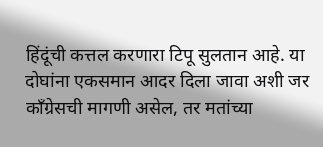हिंदूंची कत्तल करणारा टिपू सुलतान आहे. या दोघांना एकसमान आदर दिला जावा अशी जर काँग्रेसची मागणी असेल, तर मतांच्या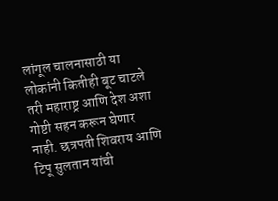लांगूल चालनासाठी या लोकांनी कितीही बूट चाटले तरी महाराष्ट्र आणि देश अशा गोष्टी सहन करून घेणार नाही. छत्रपती शिवराय आणि टिपू सुलतान यांची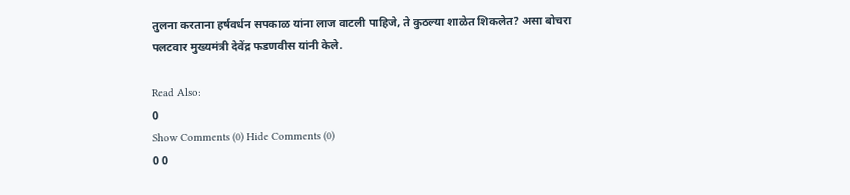तुलना करताना हर्षवर्धन सपकाळ यांना लाज वाटली पाहिजे, ते कुठल्या शाळेत शिकलेत? असा बोचरा पलटवार मुख्यमंत्री देवेंद्र फडणवीस यांनी केले.

Read Also:
0
Show Comments (0) Hide Comments (0)
0 0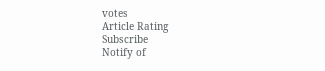votes
Article Rating
Subscribe
Notify of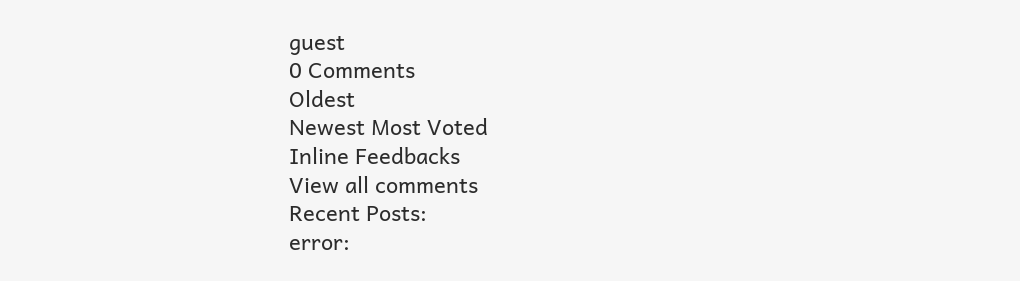guest
0 Comments
Oldest
Newest Most Voted
Inline Feedbacks
View all comments
Recent Posts:
error: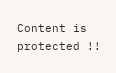Content is protected !!